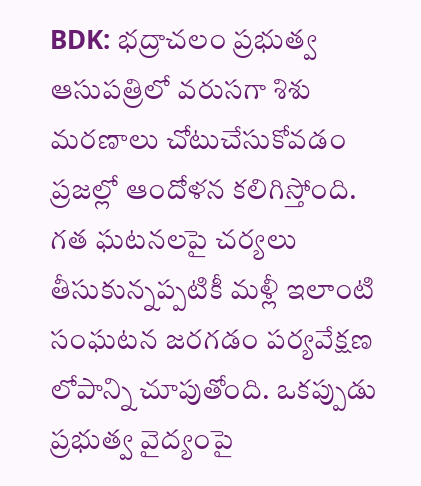BDK: భద్రాచలం ప్రభుత్వ ఆసుపత్రిలో వరుసగా శిశు మరణాలు చోటుచేసుకోవడం ప్రజల్లో ఆందోళన కలిగిస్తోంది. గత ఘటనలపై చర్యలు తీసుకున్నప్పటికీ మళ్లీ ఇలాంటి సంఘటన జరగడం పర్యవేక్షణ లోపాన్ని చూపుతోంది. ఒకప్పుడు ప్రభుత్వ వైద్యంపై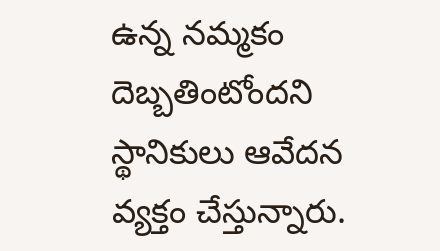ఉన్న నమ్మకం దెబ్బతింటోందని స్థానికులు ఆవేదన వ్యక్తం చేస్తున్నారు.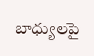బాధ్యులపై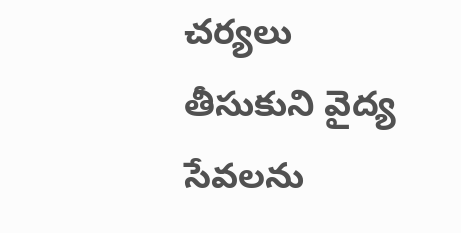చర్యలు తీసుకుని వైద్య సేవలను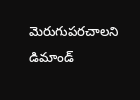మెరుగుపరచాలని డిమాండ్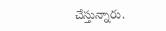చేస్తున్నారు.